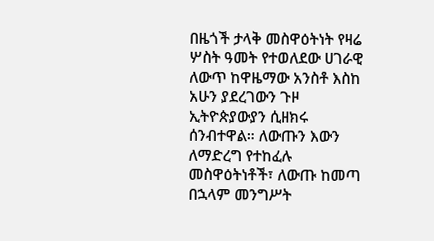በዜጎች ታላቅ መስዋዕትነት የዛሬ ሦስት ዓመት የተወለደው ሀገራዊ ለውጥ ከዋዜማው አንስቶ እስከ አሁን ያደረገውን ጉዞ ኢትዮጵያውያን ሲዘክሩ ሰንብተዋል። ለውጡን እውን ለማድረግ የተከፈሉ መስዋዕትነቶች፣ ለውጡ ከመጣ በኋላም መንግሥት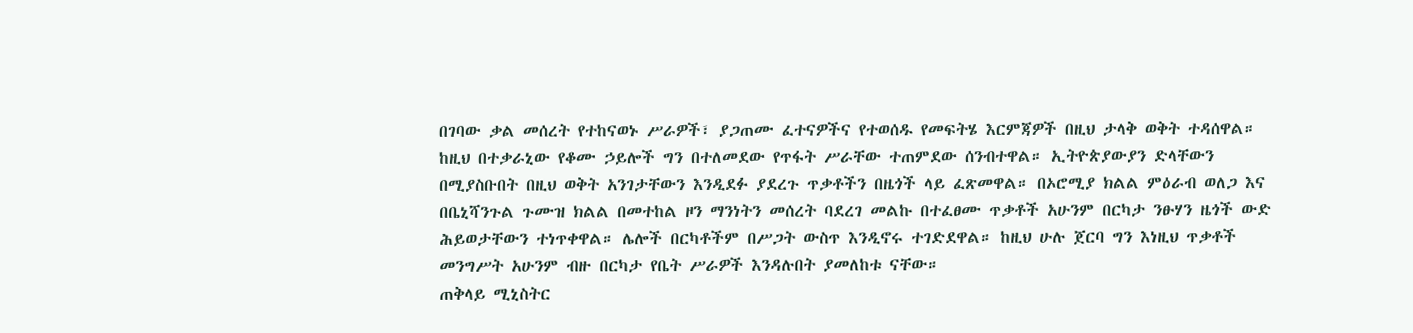በገባው ቃል መሰረት የተከናወኑ ሥራዎች፣ ያጋጠሙ ፈተናዎችና የተወሰዱ የመፍትሄ እርምጃዎች በዚህ ታላቅ ወቅት ተዳሰዋል።
ከዚህ በተቃራኒው የቆሙ ኃይሎች ግን በተለመደው የጥፋት ሥራቸው ተጠምደው ሰንብተዋል። ኢትዮጵያውያን ድላቸውን በሚያስቡበት በዚህ ወቅት አንገታቸውን እንዲደፉ ያደረጉ ጥቃቶችን በዜጎች ላይ ፈጽመዋል። በኦሮሚያ ክልል ምዕራብ ወለጋ እና በቤኒሻንጉል ጉሙዝ ክልል በመተከል ዞን ማንነትን መሰረት ባደረገ መልኩ በተፈፀሙ ጥቃቶች አሁንም በርካታ ንፁሃን ዜጎች ውድ ሕይወታቸውን ተነጥቀዋል። ሌሎች በርካቶችም በሥጋት ውስጥ እንዲኖሩ ተገድደዋል። ከዚህ ሁሉ ጀርባ ግን እነዚህ ጥቃቶች መንግሥት አሁንም ብዙ በርካታ የቤት ሥራዎች እንዳሉበት ያመለከቱ ናቸው።
ጠቅላይ ሚኒስትር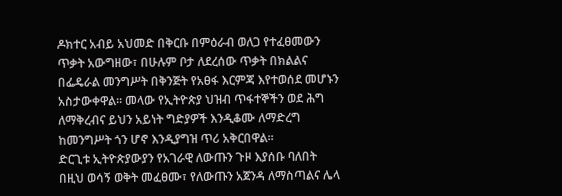ዶክተር አብይ አህመድ በቅርቡ በምዕራብ ወለጋ የተፈፀመውን ጥቃት አውግዘው፣ በሁሉም ቦታ ለደረሰው ጥቃት በክልልና በፌዴራል መንግሥት በቅንጅት የአፀፋ እርምጃ እየተወሰደ መሆኑን አስታውቀዋል። መላው የኢትዮጵያ ህዝብ ጥፋተኞችን ወደ ሕግ ለማቅረብና ይህን አይነት ግድያዎች እንዲቆሙ ለማድረግ ከመንግሥት ጎን ሆኖ እንዲያግዝ ጥሪ አቅርበዋል።
ድርጊቱ ኢትዮጵያውያን የአገራዊ ለውጡን ጉዞ እያሰቡ ባለበት በዚህ ወሳኝ ወቅት መፈፀሙ፣ የለውጡን አጀንዳ ለማስጣልና ሌላ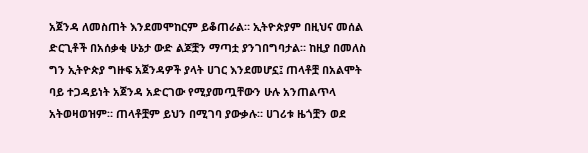አጀንዳ ለመስጠት እንደመሞከርም ይቆጠራል። ኢትዮጵያም በዚህና መሰል ድርጊቶች በአሰቃቂ ሁኔታ ውድ ልጆቿን ማጣቷ ያንገበግባታል። ከዚያ በመለስ ግን ኢትዮጵያ ግዙፍ አጀንዳዎች ያላት ሀገር እንደመሆኗ፤ ጠላቶቿ በአልሞት ባይ ተጋዳይነት አጀንዳ አድርገው የሚያመጧቸውን ሁሉ አንጠልጥላ አትወዛወዝም። ጠላቶቿም ይህን በሚገባ ያውቃሉ። ሀገሪቱ ዜጎቿን ወደ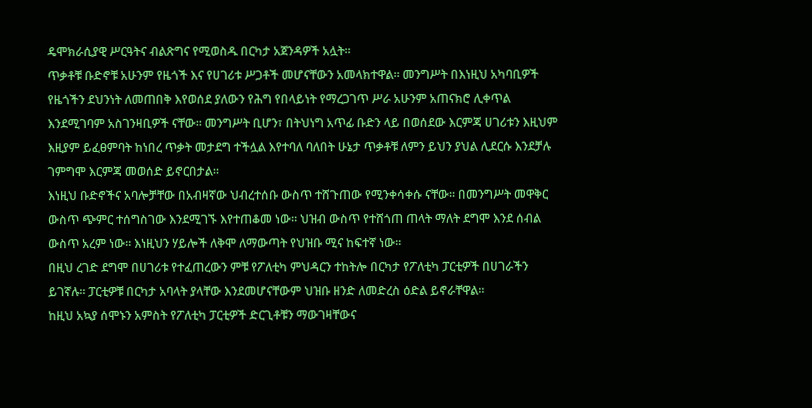ዴሞክራሲያዊ ሥርዓትና ብልጽግና የሚወስዱ በርካታ አጀንዳዎች አሏት።
ጥቃቶቹ ቡድኖቹ አሁንም የዜጎች እና የሀገሪቱ ሥጋቶች መሆናቸውን አመላክተዋል። መንግሥት በእነዚህ አካባቢዎች የዜጎችን ደህንነት ለመጠበቅ እየወሰደ ያለውን የሕግ የበላይነት የማረጋገጥ ሥራ አሁንም አጠናክሮ ሊቀጥል እንደሚገባም አስገንዛቢዎች ናቸው። መንግሥት ቢሆን፣ በትህነግ አጥፊ ቡድን ላይ በወሰደው እርምጃ ሀገሪቱን እዚህም እዚያም ይፈፀምባት ከነበረ ጥቃት መታደግ ተችሏል እየተባለ ባለበት ሁኔታ ጥቃቶቹ ለምን ይህን ያህል ሊደርሱ እንደቻሉ ገምግሞ እርምጃ መወሰድ ይኖርበታል።
እነዚህ ቡድኖችና አባሎቻቸው በአብዛኛው ህብረተሰቡ ውስጥ ተሸጉጠው የሚንቀሳቀሱ ናቸው። በመንግሥት መዋቅር ውስጥ ጭምር ተሰግስገው እንደሚገኙ እየተጠቆመ ነው። ህዝብ ውስጥ የተሸጎጠ ጠላት ማለት ደግሞ እንደ ሰብል ውስጥ አረም ነው። እነዚህን ሃይሎች ለቅሞ ለማውጣት የህዝቡ ሚና ከፍተኛ ነው።
በዚህ ረገድ ደግሞ በሀገሪቱ የተፈጠረውን ምቹ የፖለቲካ ምህዳርን ተከትሎ በርካታ የፖለቲካ ፓርቲዎች በሀገራችን ይገኛሉ። ፓርቲዎቹ በርካታ አባላት ያላቸው እንደመሆናቸውም ህዝቡ ዘንድ ለመድረስ ዕድል ይኖራቸዋል።
ከዚህ አኳያ ሰሞኑን አምስት የፖለቲካ ፓርቲዎች ድርጊቶቹን ማውገዛቸውና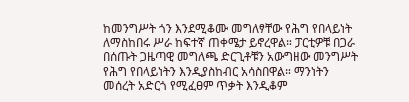ከመንግሥት ጎን እንደሚቆሙ መግለፃቸው የሕግ የበላይነት ለማስከበሩ ሥራ ከፍተኛ ጠቀሜታ ይኖረዋል። ፓርቲዎቹ በጋራ በሰጡት ጋዜጣዊ መግለጫ ድርጊቶቹን አውግዘው መንግሥት የሕግ የበላይነትን እንዲያስከብር አሳስበዋል። ማንነትን መሰረት አድርጎ የሚፈፀም ጥቃት እንዲቆም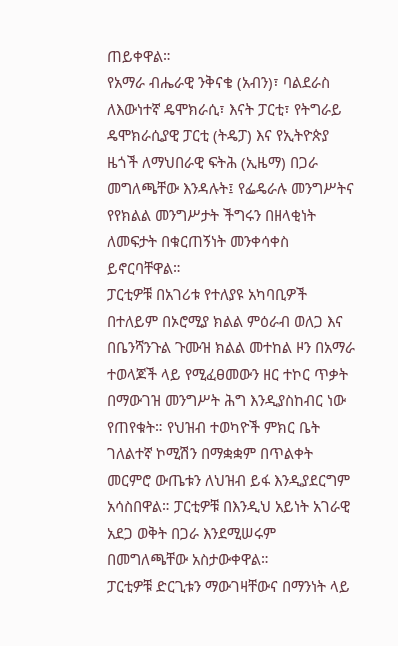ጠይቀዋል።
የአማራ ብሔራዊ ንቅናቄ (አብን)፣ ባልደራስ ለእውነተኛ ዴሞክራሲ፣ እናት ፓርቲ፣ የትግራይ ዴሞክራሲያዊ ፓርቲ (ትዴፓ) እና የኢትዮጵያ ዜጎች ለማህበራዊ ፍትሕ (ኢዜማ) በጋራ መግለጫቸው እንዳሉት፤ የፌዴራሉ መንግሥትና የየክልል መንግሥታት ችግሩን በዘላቂነት ለመፍታት በቁርጠኝነት መንቀሳቀስ ይኖርባቸዋል።
ፓርቲዎቹ በአገሪቱ የተለያዩ አካባቢዎች በተለይም በኦሮሚያ ክልል ምዕራብ ወለጋ እና በቤንሻንጉል ጉሙዝ ክልል መተከል ዞን በአማራ ተወላጆች ላይ የሚፈፀመውን ዘር ተኮር ጥቃት በማውገዝ መንግሥት ሕግ እንዲያስከብር ነው የጠየቁት። የህዝብ ተወካዮች ምክር ቤት ገለልተኛ ኮሚሽን በማቋቋም በጥልቀት መርምሮ ውጤቱን ለህዝብ ይፋ እንዲያደርግም አሳስበዋል። ፓርቲዎቹ በእንዲህ አይነት አገራዊ አደጋ ወቅት በጋራ እንደሚሠሩም በመግለጫቸው አስታውቀዋል።
ፓርቲዎቹ ድርጊቱን ማውገዛቸውና በማንነት ላይ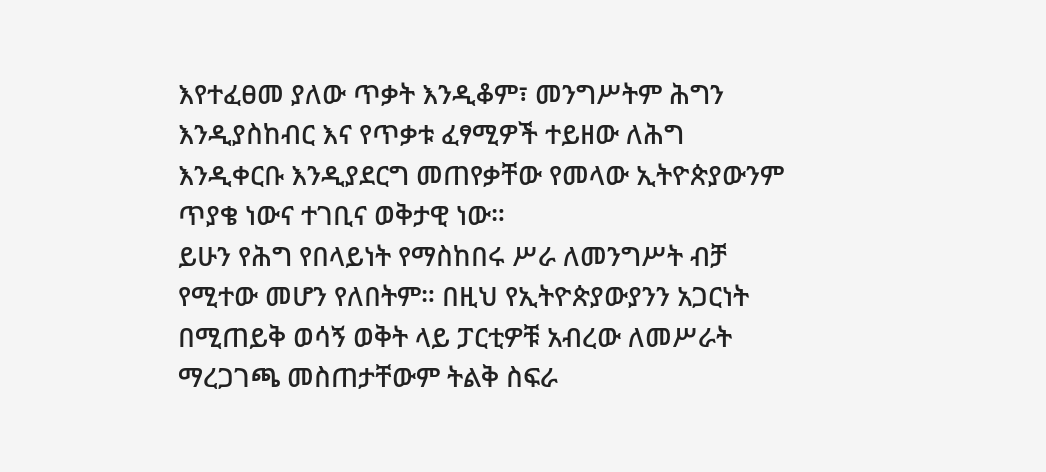እየተፈፀመ ያለው ጥቃት እንዲቆም፣ መንግሥትም ሕግን እንዲያስከብር እና የጥቃቱ ፈፃሚዎች ተይዘው ለሕግ እንዲቀርቡ እንዲያደርግ መጠየቃቸው የመላው ኢትዮጵያውንም ጥያቄ ነውና ተገቢና ወቅታዊ ነው።
ይሁን የሕግ የበላይነት የማስከበሩ ሥራ ለመንግሥት ብቻ የሚተው መሆን የለበትም። በዚህ የኢትዮጵያውያንን አጋርነት በሚጠይቅ ወሳኝ ወቅት ላይ ፓርቲዎቹ አብረው ለመሥራት ማረጋገጫ መስጠታቸውም ትልቅ ስፍራ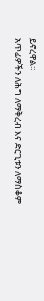ይኖረዋል።
አጥፊዎችን ለሕግ ለማቅረብ እና ድርጊቱን ለማስቆም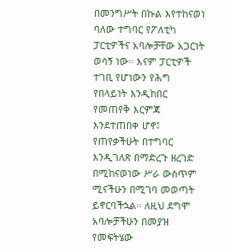በመንግሥት በኩል እየተከናወነ ባለው ተግባር የፖለቲካ ፓርቲዎችና አባሎቻቸው አጋርነት ወሳኝ ነው። እናም ፓርቲዎች ተገቢ የሆነውን የሕግ የበላይነት እንዲከበር የመጠየቅ እርምጃ እንደተጠበቀ ሆኖ፤ የጠየቃችሁት በተግባር እንዲገለጽ በማድረጉ ዘረገድ በሚከናወነው ሥራ ውስጥም ሚናችሁን በሚገባ መወጣት ይኖርባችኋል። ለዚህ ደግሞ አባሎቻችሁን በመያዝ የመፍትሄው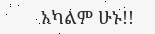አካልም ሁኑ!!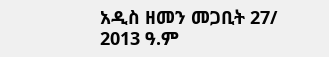አዲስ ዘመን መጋቢት 27/ 2013 ዓ.ም